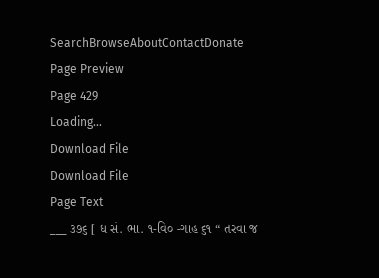SearchBrowseAboutContactDonate
Page Preview
Page 429
Loading...
Download File
Download File
Page Text
___ ૩૭૬ [ ધ સં. ભા. ૧-વિ૦ -ગાહ ૬૧ “ તરવા જ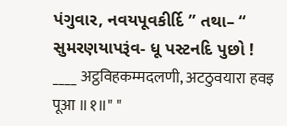પંગુવાર, નવયપૂવકીર્દિ ” તથા– “ સુમરણયાપરૂંવ- ધૂ પસ્ટનદિ પુછો ! ____ अट्ठविहकम्मदलणी, अटठुवयारा हवइ पूआ ॥१॥" "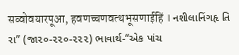सव्वोवयारपूआ, हवणच्चणवत्थभूसणाईहिं । નશીલાનિંગહૃ તિ રા” (જા૨૦-૨૨૦-૨૨૨) ભાવાર્થ-“એક પાંચ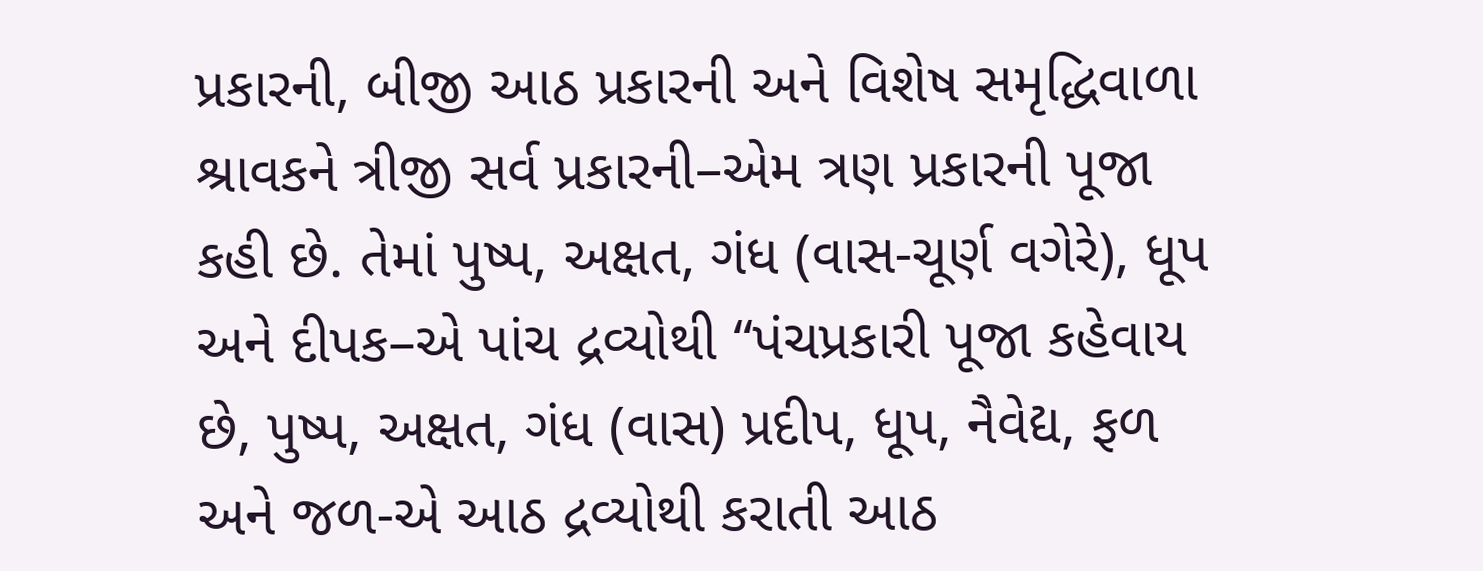પ્રકારની, બીજી આઠ પ્રકારની અને વિશેષ સમૃદ્ધિવાળા શ્રાવકને ત્રીજી સર્વ પ્રકારની–એમ ત્રણ પ્રકારની પૂજા કહી છે. તેમાં પુષ્પ, અક્ષત, ગંધ (વાસ-ચૂર્ણ વગેરે), ધૂપ અને દીપક–એ પાંચ દ્રવ્યોથી “પંચપ્રકારી પૂજા કહેવાય છે, પુષ્પ, અક્ષત, ગંધ (વાસ) પ્રદીપ, ધૂપ, નૈવેદ્ય, ફળ અને જળ-એ આઠ દ્રવ્યોથી કરાતી આઠ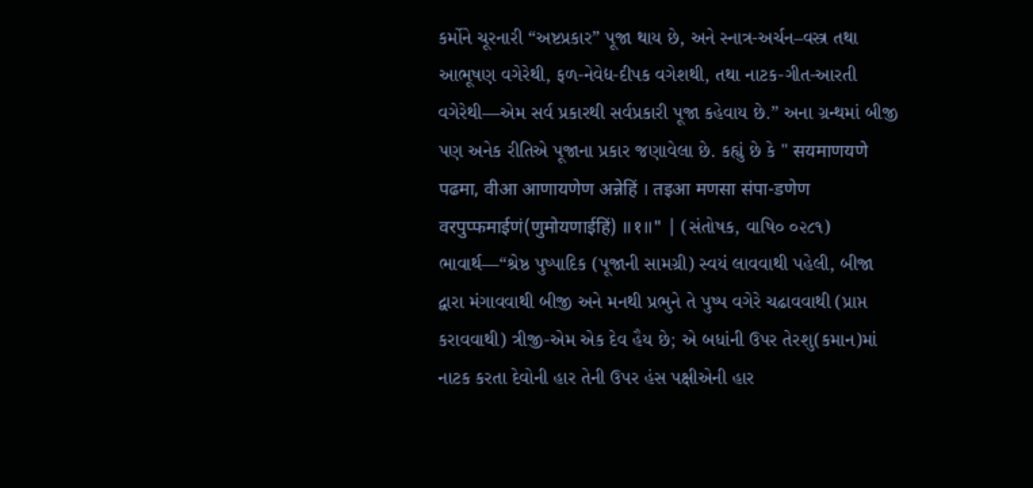કર્મોને ચૂરનારી “અષ્ટપ્રકાર” પૂજા થાય છે, અને સ્નાત્ર-અર્ચન–વસ્ત્ર તથા આભૂષણ વગેરેથી, ફળ-નેવેદ્ય-દીપક વગેશથી, તથા નાટક-ગીત-આરતી વગેરેથી—એમ સર્વ પ્રકારથી સર્વપ્રકારી પૂજા કહેવાય છે.” અના ગ્રન્થમાં બીજી પણ અનેક રીતિએ પૂજાના પ્રકાર જણાવેલા છે. કહ્યું છે કે " सयमाणयणे पढमा, वीआ आणायणेण अन्नेहिं । तइआ मणसा संपा-डणेण वरपुप्फमाईणं(णुमोयणाईहिं) ॥१॥" | (સંતોષક, વાષિ૦ ૦૨૮૧) ભાવાર્થ—“શ્રેષ્ઠ પુષ્પાદિક (પૂજાની સામગ્રી) સ્વયં લાવવાથી પહેલી, બીજા દ્વારા મંગાવવાથી બીજી અને મનથી પ્રભુને તે પુષ્પ વગેરે ચઢાવવાથી (પ્રાપ્ત કરાવવાથી) ત્રીજી-એમ એક દેવ હૈય છે; એ બધાંની ઉપર તેરશુ(કમાન)માં નાટક કરતા દેવોની હાર તેની ઉપર હંસ પક્ષીએની હાર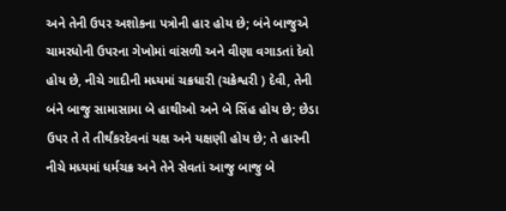અને તેની ઉપર અશોકના પત્રોની હાર હોય છે; બંને બાજુએ ચામરધોની ઉપરના ગેખોમાં વાંસળી અને વીણા વગાડતાં દેવો હોય છે, નીચે ગાદીની મધ્યમાં ચક્રધારી (ચક્રેશ્વરી ) દેવી, તેની બંને બાજુ સામાસામા બે હાથીઓ અને બે સિંહ હોય છે; છેડા ઉપર તે તે તીર્થંકરદેવનાં યક્ષ અને યક્ષણી હોય છે; તે હારની નીચે મધ્યમાં ધર્મચક્ર અને તેને સેવતાં આજુ બાજુ બે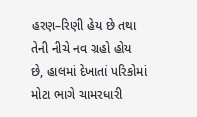હરણ–રિણી હેય છે તથા તેની નીચે નવ ગ્રહો હોય છે, હાલમાં દેખાતાં પરિકોમાં મોટા ભાગે ચામરધારી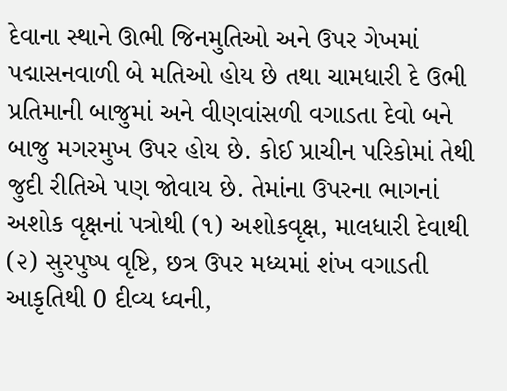દેવાના સ્થાને ઊભી જિનમુતિઓ અને ઉપર ગેખમાં પદ્માસનવાળી બે મતિઓ હોય છે તથા ચામધારી દે ઉભી પ્રતિમાની બાજુમાં અને વીણવાંસળી વગાડતા દેવો બને બાજુ મગરમુખ ઉપર હોય છે. કોઈ પ્રાચીન પરિકોમાં તેથી જુદી રીતિએ પણ જોવાય છે. તેમાંના ઉપરના ભાગનાં અશોક વૃક્ષનાં પત્રોથી (૧) અશોકવૃક્ષ, માલધારી દેવાથી (૨) સુરપુષ્પ વૃષ્ટિ, છત્ર ઉપર મધ્યમાં શંખ વગાડતી આકૃતિથી 0 દીવ્ય ધ્વની,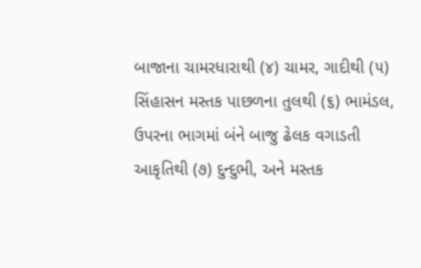બાજાના ચામરધારાથી (૪) ચામર, ગાદીથી (૫) સિંહાસન મસ્તક પાછળના તુલથી (૬) ભામંડલ, ઉપરના ભાગમાં બંને બાજુ ઢેલક વગાડતી આકૃતિથી (૭) દુન્દુભી, અને મસ્તક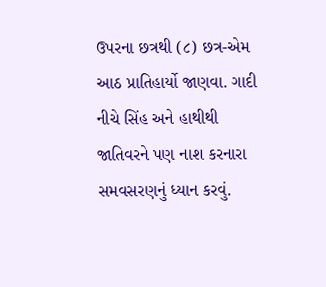ઉપરના છત્રથી (૮) છત્ર-એમ આઠ પ્રાતિહાર્યો જાણવા. ગાદી નીચે સિંહ અને હાથીથી જાતિવરને પણ નાશ કરનારા સમવસરણનું ધ્યાન કરવું.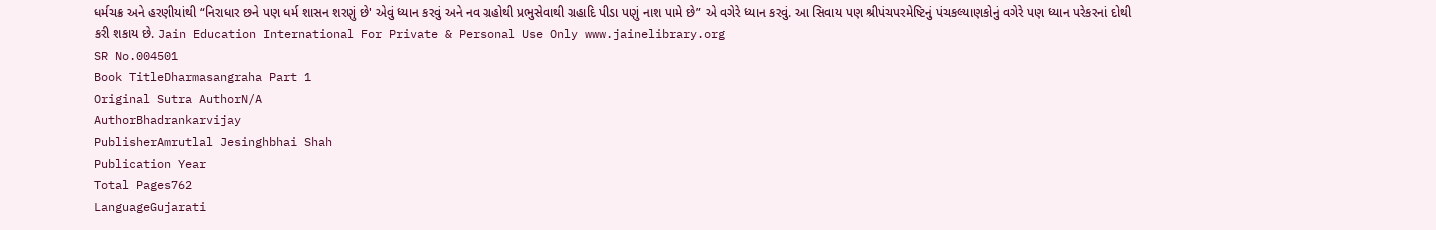ધર્મચક્ર અને હરણીયાંથી “નિરાધાર છને પણ ધર્મ શાસન શરણું છે' એવું ધ્યાન કરવું અને નવ ગ્રહોથી પ્રભુસેવાથી ગ્રહાદિ પીડા પણું નાશ પામે છે” એ વગેરે ધ્યાન કરવું. આ સિવાય પણ શ્રીપંચપરમેષ્ટિનું પંચકલ્યાણકોનું વગેરે પણ ધ્યાન પરેકરનાં દોથી કરી શકાય છે. Jain Education International For Private & Personal Use Only www.jainelibrary.org
SR No.004501
Book TitleDharmasangraha Part 1
Original Sutra AuthorN/A
AuthorBhadrankarvijay
PublisherAmrutlal Jesinghbhai Shah
Publication Year
Total Pages762
LanguageGujarati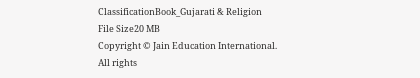ClassificationBook_Gujarati & Religion
File Size20 MB
Copyright © Jain Education International. All rights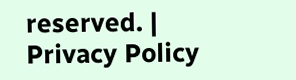reserved. | Privacy Policy